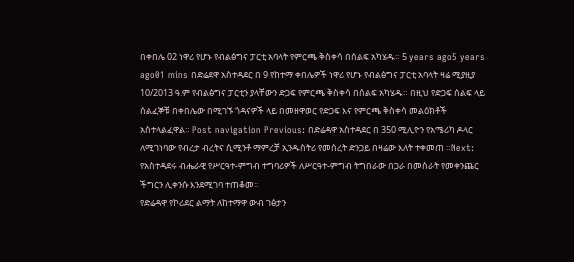በቀበሌ 02 ነዋሪ የሆኑ የብልፅግና ፓርቲ አባላት የምርጫ ቅስቀሳ በሰልፍ አካሄዱ። 5 years ago5 years ago01 mins በድሬደዋ አስተዳደር በ 9 የከተማ ቀበሌዎች ነዋሪ የሆኑ የብልፅግና ፓርቲ አባላት ዛሬ ሚያዚያ 10/2013 ዓ.ም የብልፅግና ፓርቲን ያላቸውን ድጋፍ የምርጫ ቅስቀሳ በሰልፍ አካሄዱ። በዚህ የድጋፍ ሰልፍ ላይ ሰልፈኞቹ በቀበሌው በሚገኙ ጎዳናዎች ላይ በመዘዋወር የድጋፍ እና የምርጫ ቅስቀሳ መልዕክቶች አስተላልፈዋል። Post navigation Previous: በድሬዳዋ አስተዳደር በ 350 ሚሊዮን የአሜሪካ ዶላር ለሚገነባው የብረታ ብረትና ሲሚንቶ ማምረቻ ኢንዱስትሪ የመሰረት ድንጋይ በዛሬው እለት ተቀመጠ ።Next: የአስተዳደሩ ብሔራዊ የሥርዓተ-ምግብ ተግባሪዎች ለሥርዓተ-ምግብ ትግበራው በጋራ በመስራት የመቀንጨር ችግርን ሊቀንሱ እንደሚገባ ተጠቆመ፡፡
የድሬዳዋ የኮሪደር ልማት ለከተማዋ ውብ ገፅታን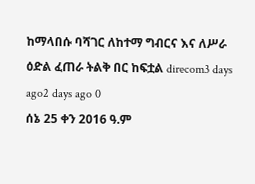ከማላበሱ ባሻገር ለከተማ ግብርና እና ለሥራ ዕድል ፈጠራ ትልቅ በር ከፍቷል direcom3 days ago2 days ago 0
ሰኔ 25 ቀን 2016 ዓ.ም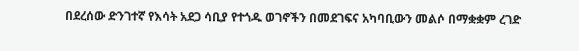በደረሰው ድንገተኛ የእሳት አደጋ ሳቢያ የተጎዱ ወገኖችን በመደገፍና አካባቢውን መልሶ በማቋቋም ረገድ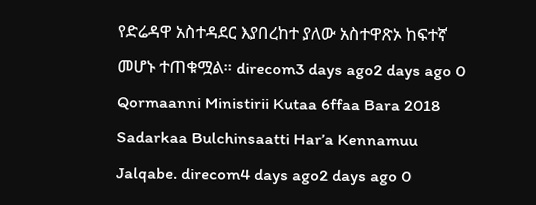የድሬዳዋ አስተዳደር እያበረከተ ያለው አስተዋጽኦ ከፍተኛ መሆኑ ተጠቁሟል። direcom3 days ago2 days ago 0
Qormaanni Ministirii Kutaa 6ffaa Bara 2018 Sadarkaa Bulchinsaatti Har’a Kennamuu Jalqabe. direcom4 days ago2 days ago 0